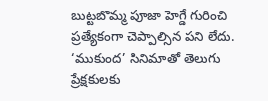బుట్టబొమ్మ పూజా హెగ్డే గురించి ప్రత్యేకంగా చెప్పాల్సిన పని లేదు. ‘ముకుంద’ సినిమాతో తెలుగు ప్రేక్షకులకు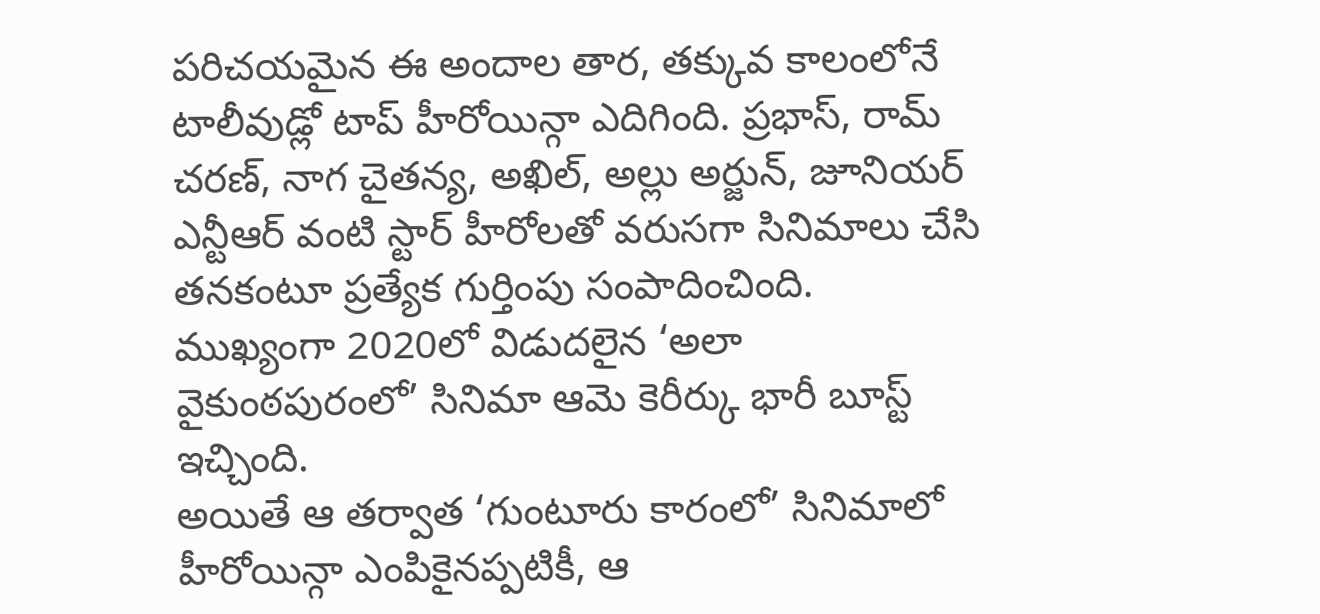పరిచయమైన ఈ అందాల తార, తక్కువ కాలంలోనే టాలీవుడ్లో టాప్ హీరోయిన్గా ఎదిగింది. ప్రభాస్, రామ్ చరణ్, నాగ చైతన్య, అఖిల్, అల్లు అర్జున్, జూనియర్ ఎన్టీఆర్ వంటి స్టార్ హీరోలతో వరుసగా సినిమాలు చేసి తనకంటూ ప్రత్యేక గుర్తింపు సంపాదించింది. ముఖ్యంగా 2020లో విడుదలైన ‘అలా వైకుంఠపురంలో’ సినిమా ఆమె కెరీర్కు భారీ బూస్ట్ ఇచ్చింది.
అయితే ఆ తర్వాత ‘గుంటూరు కారంలో’ సినిమాలో హీరోయిన్గా ఎంపికైనప్పటికీ, ఆ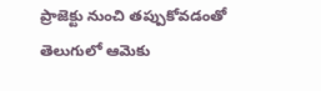ప్రాజెక్టు నుంచి తప్పుకోవడంతో తెలుగులో ఆమెకు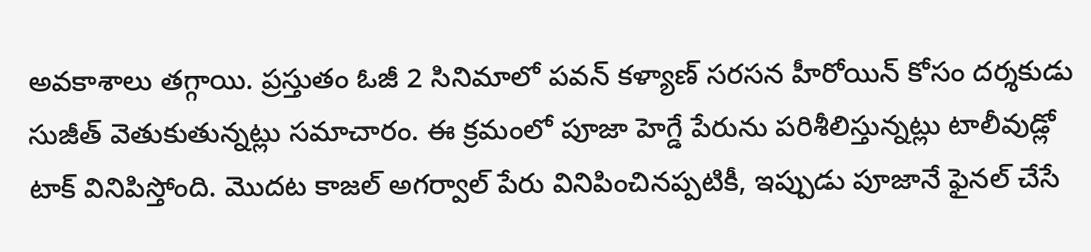అవకాశాలు తగ్గాయి. ప్రస్తుతం ఓజీ 2 సినిమాలో పవన్ కళ్యాణ్ సరసన హీరోయిన్ కోసం దర్శకుడు సుజీత్ వెతుకుతున్నట్లు సమాచారం. ఈ క్రమంలో పూజా హెగ్డే పేరును పరిశీలిస్తున్నట్లు టాలీవుడ్లో టాక్ వినిపిస్తోంది. మొదట కాజల్ అగర్వాల్ పేరు వినిపించినప్పటికీ, ఇప్పుడు పూజానే ఫైనల్ చేసే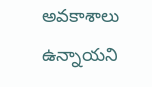అవకాశాలు ఉన్నాయని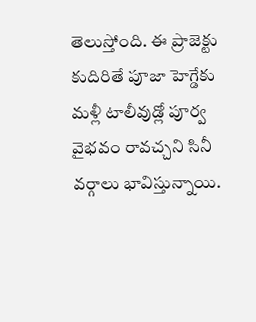తెలుస్తోంది. ఈ ప్రాజెక్టు కుదిరితే పూజా హెగ్డేకు మళ్లీ టాలీవుడ్లో పూర్వ వైభవం రావచ్చని సినీ వర్గాలు భావిస్తున్నాయి.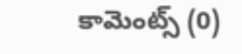కామెంట్స్ (0)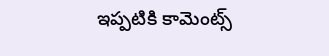ఇప్పటికి కామెంట్స్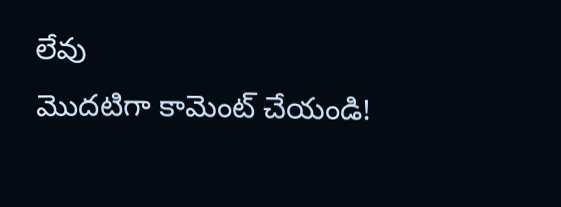లేవు
మొదటిగా కామెంట్ చేయండి!